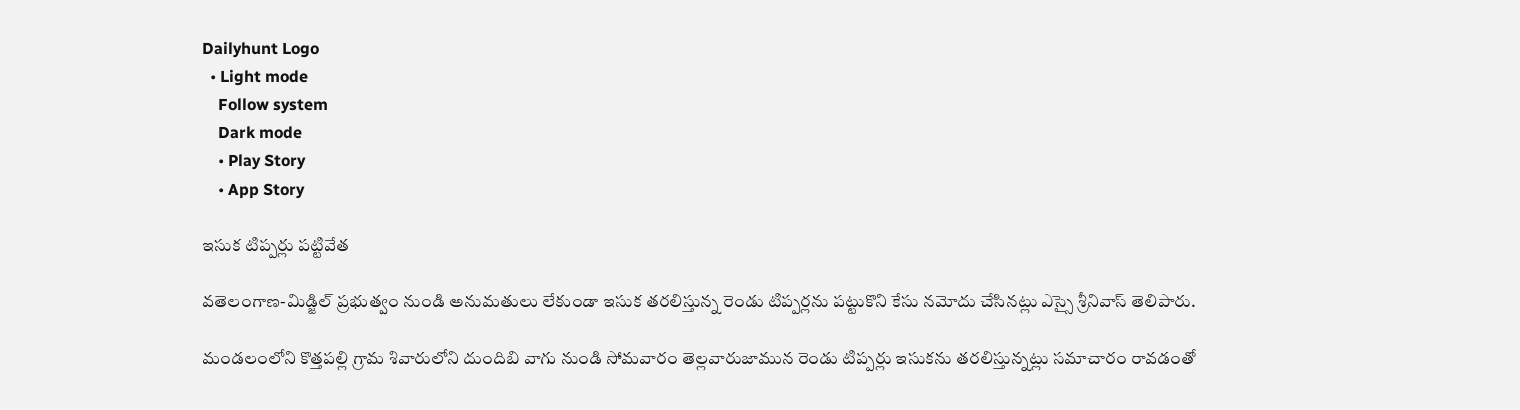Dailyhunt Logo
  • Light mode
    Follow system
    Dark mode
    • Play Story
    • App Story

ఇసుక టిప్పర్లు పట్టివేత

వతెలంగాణ-మిడ్జిల్ ప్రభుత్వం నుండి అనుమతులు లేకుండా ఇసుక తరలిస్తున్న రెండు టిప్పర్లను పట్టుకొని కేసు నమోదు చేసినట్లు ఎస్సై శ్రీనివాస్ తెలిపారు.

మండలంలోని కొత్తపల్లి గ్రామ శివారులోని దుందిబి వాగు నుండి సోమవారం తెల్లవారుజామున రెండు టిప్పర్లు ఇసుకను తరలిస్తున్నట్లు సమాచారం రావడంతో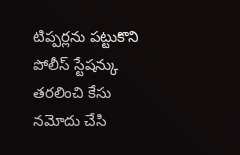టిప్పర్లను పట్టుకొని పోలీస్ స్టేషన్కు తరలించి కేసు నమోదు చేసి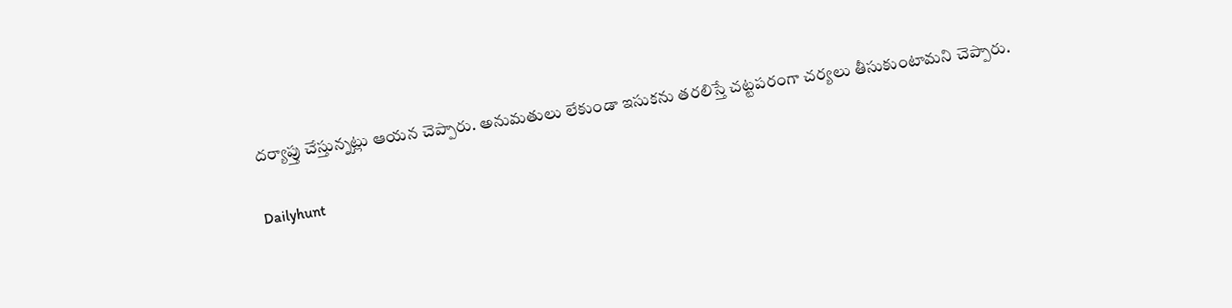దర్యాప్తు చేస్తున్నట్లు ఆయన చెప్పారు. అనుమతులు లేకుండా ఇసుకను తరలిస్తే చట్టపరంగా చర్యలు తీసుకుంటామని చెప్పారు.

Dailyhunt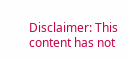Disclaimer: This content has not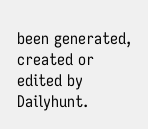been generated, created or edited by Dailyhunt.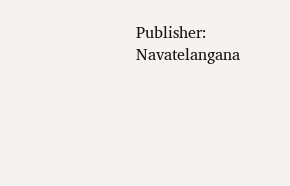Publisher: Navatelangana